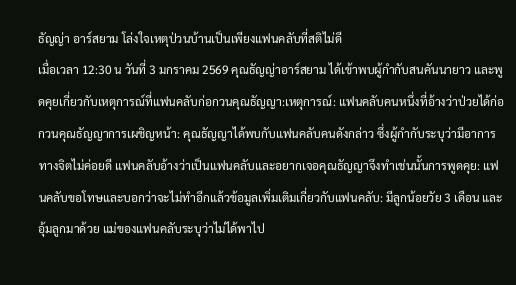ธัญญ่า อาร์สยาม โล่งใจเหตุป่วนบ้านเป็นเพียงแฟนคลับที่สติไม่ดี
เมื่อเวลา 12:30 น วันที่ 3 มกราคม 2569 คุณธัญญ่าอาร์สยาม ได้เข้าพบผู้กำกับสนคันนายาว และพูดคุยเกี่ยวกับเหตุการณ์ที่แฟนคลับก่อกวนคุณธัญญา:เหตุการณ์: แฟนคลับคนหนึ่งที่อ้างว่าป่วยได้ก่อกวนคุณธัญญาการเผชิญหน้า: คุณธัญญาได้พบกับแฟนคลับคนดังกล่าว ซึ่งผู้กำกับระบุว่ามีอาการทางจิตไม่ค่อยดี แฟนคลับอ้างว่าเป็นแฟนคลับและอยากเจอคุณธัญญาจึงทำเช่นนั้นการพูดคุย: แฟนคลับขอโทษและบอกว่าจะไม่ทำอีกแล้วข้อมูลเพิ่มเติมเกี่ยวกับแฟนคลับ: มีลูกน้อยวัย 3 เดือน และอุ้มลูกมาด้วย แม่ของแฟนคลับระบุว่าไม่ได้พาไป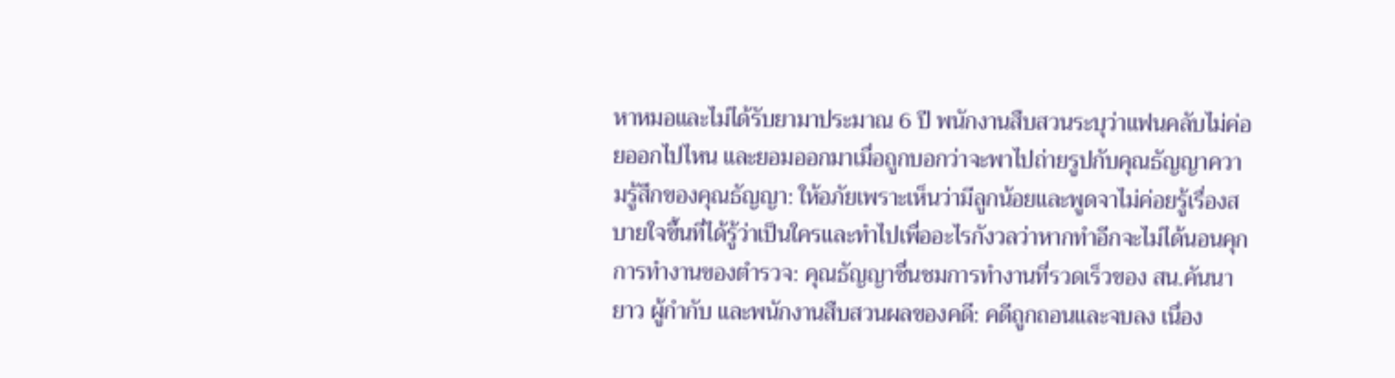หาหมอและไม่ได้รับยามาประมาณ 6 ปี พนักงานสืบสวนระบุว่าแฟนคลับไม่ค่อยออกไปไหน และยอมออกมาเมื่อถูกบอกว่าจะพาไปถ่ายรูปกับคุณธัญญาความรู้สึกของคุณธัญญา: ให้อภัยเพราะเห็นว่ามีลูกน้อยและพูดจาไม่ค่อยรู้เรื่องสบายใจขึ้นที่ได้รู้ว่าเป็นใครและทำไปเพื่ออะไรกังวลว่าหากทำอีกจะไม่ได้นอนคุกการทำงานของตำรวจ: คุณธัญญาชื่นชมการทำงานที่รวดเร็วของ สน.คันนายาว ผู้กำกับ และพนักงานสืบสวนผลของคดี: คดีถูกถอนและจบลง เนื่อง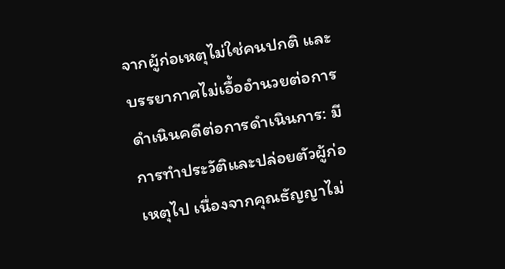จากผู้ก่อเหตุไม่ใช่คนปกติ และบรรยากาศไม่เอื้ออำนวยต่อการดำเนินคดีต่อการดำเนินการ: มีการทำประวัติและปล่อยตัวผู้ก่อเหตุไป เนื่องจากคุณธัญญาไม่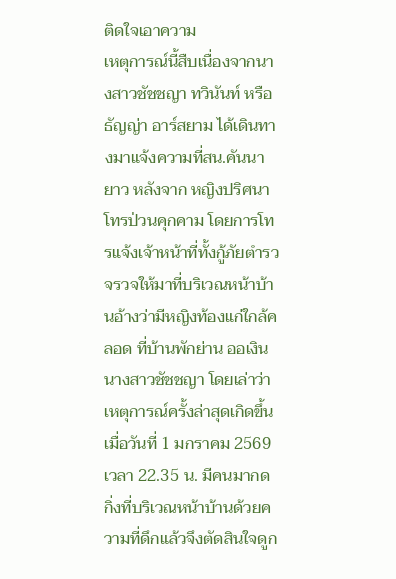ติดใจเอาความ
เหตุการณ์นี้สืบเนื่องจากนางสาวชัชชญา ทวินันท์ หรือ ธัญญ่า อาร์สยาม ได้เดินทางมาแจ้งความที่สน.คันนายาว หลังจาก หญิงปริศนาโทรป่วนคุกคาม โดยการโทรแจ้งเจ้าหน้าที่ทั้งกู้ภัยตำรวจรวจให้มาที่บริเวณหน้าบ้านอ้างว่ามีหญิงท้องแก่ใกล้คลอด ที่บ้านพักย่าน ออเงิน
นางสาวชัชชญา โดยเล่าว่าเหตุการณ์ครั้งล่าสุดเกิดขึ้นเมื่อวันที่ 1 มกราคม 2569 เวลา 22.35 น. มีคนมากดกิ่งที่บริเวณหน้าบ้านด้วยความที่ดึกแล้วจึงตัดสินใจดูก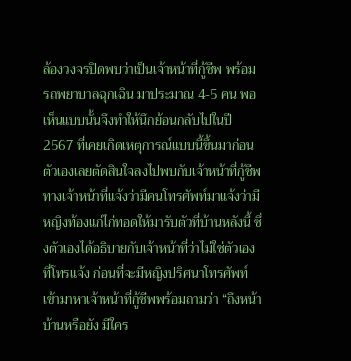ล้องวงจรปิดพบว่าเป็นเจ้าหน้าที่กู้ชีพ พร้อมรถพยาบาลฉุกเฉิน มาประมาณ 4-5 คน พอเห็นแบบนั้นจึงทำให้นึกย้อนกลับไปในปี 2567 ที่เคยเกิดเหตุการณ์แบบนี้ขึ้นมาก่อน
ตัวเองเลยตัดสินใจลงไปพบกับเจ้าหน้าที่กู้ชีพทางเจ้าหน้าที่แจ้งว่ามีคนโทรศัพท์มาแจ้งว่ามีหญิงท้องแก่ไก่ทอดให้มารับตัวที่บ้านหลังนี้ ซึ่งตัวเองได้อธิบายกับเจ้าหน้าที่ว่าไม่ใช่ตัวเองที่โทรแจ้ง ก่อนที่จะมีหญิงปริศนาโทรศัพท์เข้ามาหาเจ้าหน้าที่กู้ชีพพร้อมถามว่า “ถึงหน้าบ้านหรือยัง มีใคร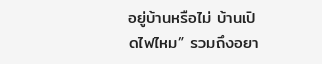อยู่บ้านหรือไม่ บ้านเปิดไฟไหม” รวมถึงอยา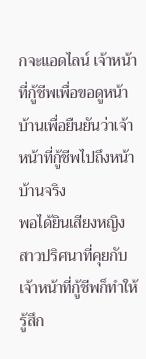กจะแอดไลน์ เจ้าหน้าที่กู้ชีพเพื่อขอดูหน้าบ้านเพื่อยืนยันว่าเจ้าหน้าที่กู้ชีพไปถึงหน้าบ้านจริง
พอได้ยินเสียงหญิงสาวปริศนาที่คุยกับเจ้าหน้าที่กู้ชีพก็ทำให้รู้สึก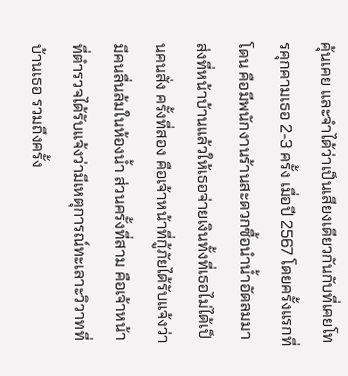คุ้นเคย และจำได้ว่าเป็นเสียงเดียวกันกับที่เคยโทรคุกคามเธอ 2-3 ครั้ง เมื่อปี 2567 โดยครั้งแรกที่โดน คือมีพนักงานร้านสะดวกซื้อนำน้ำอัดลมมาส่งที่หน้าบ้านแล้วให้เธอจ่ายเงินทั้งที่เธอไม่ได้เป็นคนสั่ง ครั้งที่สอง คือเจ้าหน้าที่กู้ภัยได้รับแจ้งว่ามีคนลื่นล้มในห้องน้ำ ส่วนครั้งที่สาม คือเจ้าหน้าที่ตำรวจได้รับแจ้งว่ามีเหตุการณ์ทะเลาะวิวาทที่บ้านเธอ รวมถึงครั้ง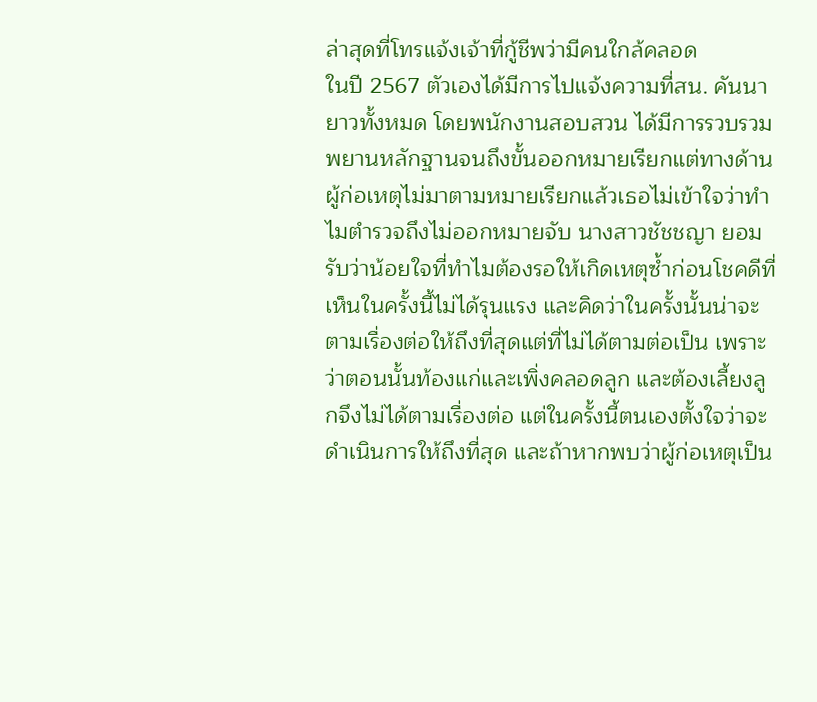ล่าสุดที่โทรแจ้งเจ้าที่กู้ชีพว่ามีคนใกล้คลอด
ในปี 2567 ตัวเองได้มีการไปแจ้งความที่สน. คันนายาวทั้งหมด โดยพนักงานสอบสวน ได้มีการรวบรวมพยานหลักฐานจนถึงขั้นออกหมายเรียกแต่ทางด้านผู้ก่อเหตุไม่มาตามหมายเรียกแล้วเธอไม่เข้าใจว่าทำไมตำรวจถึงไม่ออกหมายจับ นางสาวชัชชญา ยอมรับว่าน้อยใจที่ทำไมต้องรอให้เกิดเหตุซ้ำก่อนโชคดีที่เห็นในครั้งนี้ไม่ได้รุนแรง และคิดว่าในครั้งนั้นน่าจะตามเรื่องต่อให้ถึงที่สุดแต่ที่ไม่ได้ตามต่อเป็น เพราะว่าตอนนั้นท้องแก่และเพิ่งคลอดลูก และต้องเลี้ยงลูกจึงไม่ได้ตามเรื่องต่อ แต่ในครั้งนี้ตนเองตั้งใจว่าจะดำเนินการให้ถึงที่สุด และถ้าหากพบว่าผู้ก่อเหตุเป็น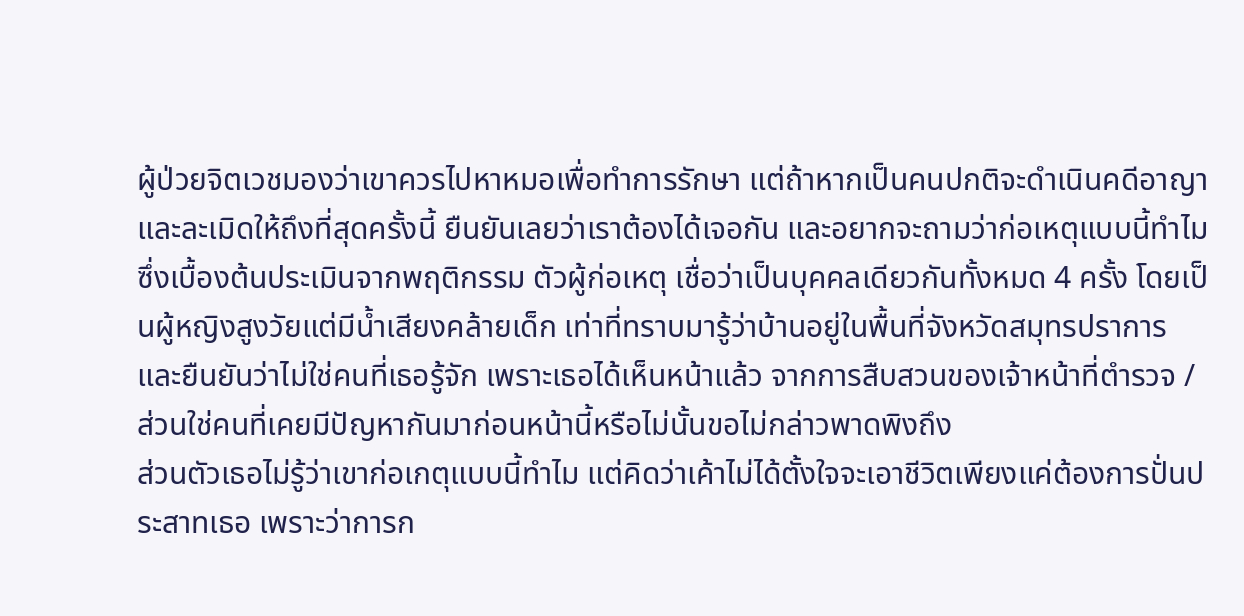ผู้ป่วยจิตเวชมองว่าเขาควรไปหาหมอเพื่อทำการรักษา แต่ถ้าหากเป็นคนปกติจะดำเนินคดีอาญา และละเมิดให้ถึงที่สุดครั้งนี้ ยืนยันเลยว่าเราต้องได้เจอกัน และอยากจะถามว่าก่อเหตุแบบนี้ทำไม
ซึ่งเบื้องต้นประเมินจากพฤติกรรม ตัวผู้ก่อเหตุ เชื่อว่าเป็นบุคคลเดียวกันทั้งหมด 4 ครั้ง โดยเป็นผู้หญิงสูงวัยแต่มีน้ำเสียงคล้ายเด็ก เท่าที่ทราบมารู้ว่าบ้านอยู่ในพื้นที่จังหวัดสมุทรปราการ และยืนยันว่าไม่ใช่คนที่เธอรู้จัก เพราะเธอได้เห็นหน้าแล้ว จากการสืบสวนของเจ้าหน้าที่ตำรวจ / ส่วนใช่คนที่เคยมีปัญหากันมาก่อนหน้านี้หรือไม่นั้นขอไม่กล่าวพาดพิงถึง
ส่วนตัวเธอไม่รู้ว่าเขาก่อเกตุแบบนี้ทำไม แต่คิดว่าเค้าไม่ได้ตั้งใจจะเอาชีวิตเพียงแค่ต้องการปั่นประสาทเธอ เพราะว่าการก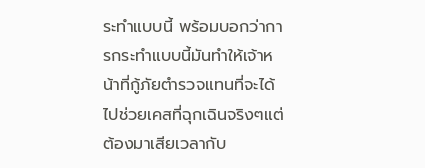ระทำแบบนี้ พร้อมบอกว่าการกระทำแบบนี้มันทำให้เจ้าหน้าที่กู้ภัยตำรวจแทนที่จะได้ไปช่วยเคสที่ฉุกเฉินจริงๆแต่ต้องมาเสียเวลากับ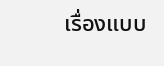เรื่องแบบ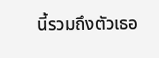นี้รวมถึงตัวเธอ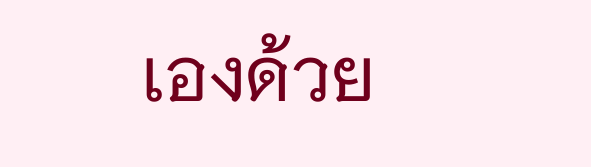เองด้วย